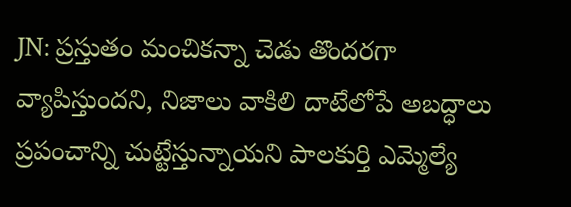JN: ప్రస్తుతం మంచికన్నా చెడు తొందరగా వ్యాపిస్తుందని, నిజాలు వాకిలి దాటేలోపే అబద్ధాలు ప్రపంచాన్ని చుట్టేస్తున్నాయని పాలకుర్తి ఎమ్మెల్యే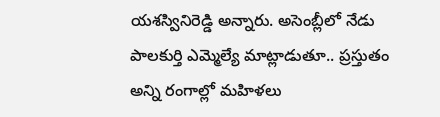యశస్వినిరెడ్డి అన్నారు. అసెంబ్లీలో నేడు పాలకుర్తి ఎమ్మెల్యే మాట్లాడుతూ.. ప్రస్తుతం అన్ని రంగాల్లో మహిళలు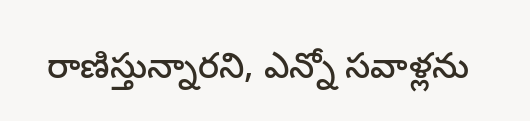రాణిస్తున్నారని, ఎన్నో సవాళ్లను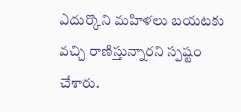ఎదుర్కొని మహిళలు బయటకు వచ్చి రాణిస్తున్నారని స్పష్టం చేశారు.